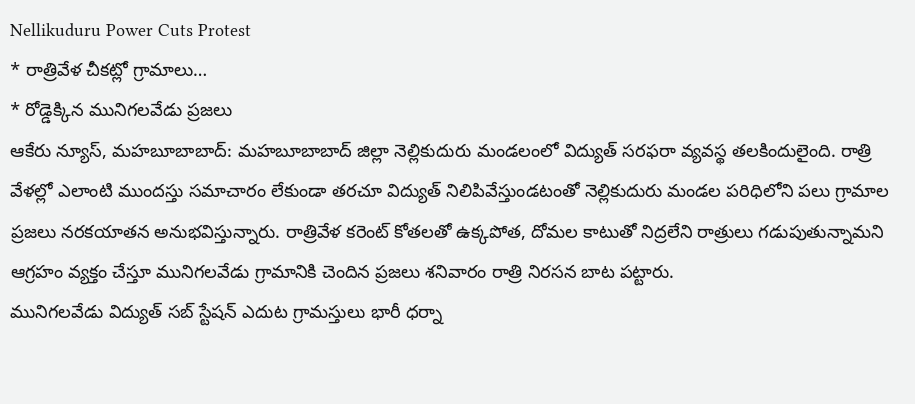Nellikuduru Power Cuts Protest
* రాత్రివేళ చీకట్లో గ్రామాలు…
* రోడ్డెక్కిన మునిగలవేడు ప్రజలు
ఆకేరు న్యూస్, మహబూబాబాద్: మహబూబాబాద్ జిల్లా నెల్లికుదురు మండలంలో విద్యుత్ సరఫరా వ్యవస్థ తలకిందులైంది. రాత్రి వేళల్లో ఎలాంటి ముందస్తు సమాచారం లేకుండా తరచూ విద్యుత్ నిలిపివేస్తుండటంతో నెల్లికుదురు మండల పరిధిలోని పలు గ్రామాల ప్రజలు నరకయాతన అనుభవిస్తున్నారు. రాత్రివేళ కరెంట్ కోతలతో ఉక్కపోత, దోమల కాటుతో నిద్రలేని రాత్రులు గడుపుతున్నామని ఆగ్రహం వ్యక్తం చేస్తూ మునిగలవేడు గ్రామానికి చెందిన ప్రజలు శనివారం రాత్రి నిరసన బాట పట్టారు.
మునిగలవేడు విద్యుత్ సబ్ స్టేషన్ ఎదుట గ్రామస్తులు భారీ ధర్నా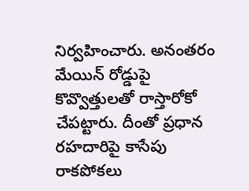నిర్వహించారు. అనంతరం మేయిన్ రోడ్డుపై కొవ్వొత్తులతో రాస్తారోకో చేపట్టారు. దీంతో ప్రధాన రహదారిపై కాసేపు రాకపోకలు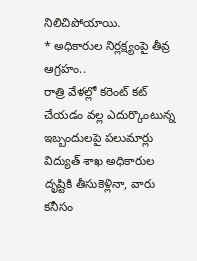నిలిచిపోయాయి.
* అధికారుల నిర్లక్ష్యంపై తీవ్ర ఆగ్రహం..
రాత్రి వేళల్లో కరెంట్ కట్ చేయడం వల్ల ఎదుర్కొంటున్న ఇబ్బందులపై పలుమార్లు విద్యుత్ శాఖ అధికారుల దృష్టికి తీసుకెళ్లినా, వారు కనీసం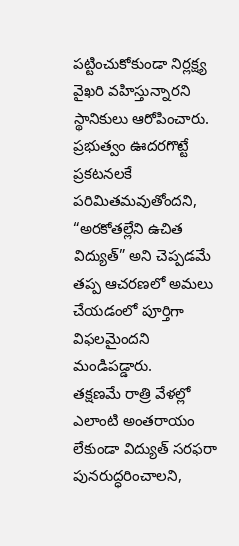పట్టించుకోకుండా నిర్లక్ష్య వైఖరి వహిస్తున్నారని స్థానికులు ఆరోపించారు. ప్రభుత్వం ఊదరగొట్టే ప్రకటనలకే పరిమితమవుతోందని, “అరకోతల్లేని ఉచిత విద్యుత్” అని చెప్పడమే తప్ప ఆచరణలో అమలు చేయడంలో పూర్తిగా విఫలమైందని మండిపడ్డారు.
తక్షణమే రాత్రి వేళల్లో ఎలాంటి అంతరాయం లేకుండా విద్యుత్ సరఫరా పునరుద్ధరించాలని,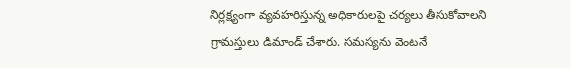నిర్లక్ష్యంగా వ్యవహరిస్తున్న అధికారులపై చర్యలు తీసుకోవాలని గ్రామస్తులు డిమాండ్ చేశారు. సమస్యను వెంటనే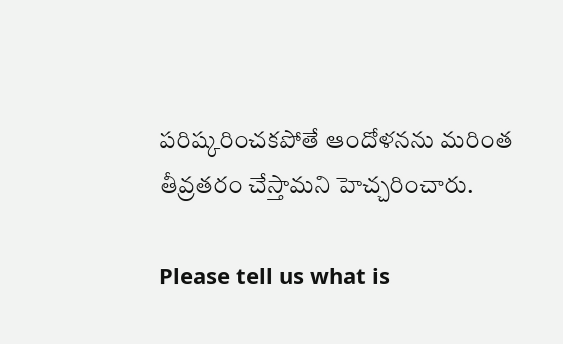పరిష్కరించకపోతే ఆందోళనను మరింత తీవ్రతరం చేస్తామని హెచ్చరించారు.

Please tell us what is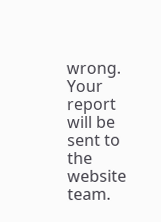wrong. Your report will be sent to the website team.